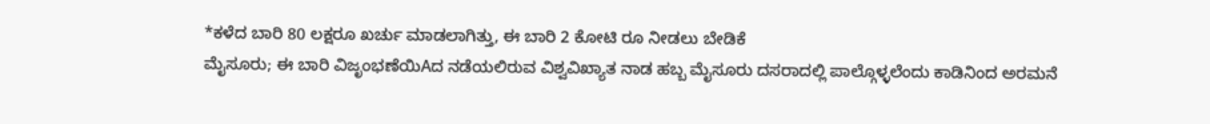*ಕಳೆದ ಬಾರಿ 80 ಲಕ್ಷರೂ ಖರ್ಚು ಮಾಡಲಾಗಿತ್ತು, ಈ ಬಾರಿ 2 ಕೋಟಿ ರೂ ನೀಡಲು ಬೇಡಿಕೆ
ಮೈಸೂರು; ಈ ಬಾರಿ ವಿಜೃಂಭಣೆಯಿAದ ನಡೆಯಲಿರುವ ವಿಶ್ವವಿಖ್ಯಾತ ನಾಡ ಹಬ್ಬ ಮೈಸೂರು ದಸರಾದಲ್ಲಿ ಪಾಲ್ಗೊಳ್ಳಲೆಂದು ಕಾಡಿನಿಂದ ಅರಮನೆ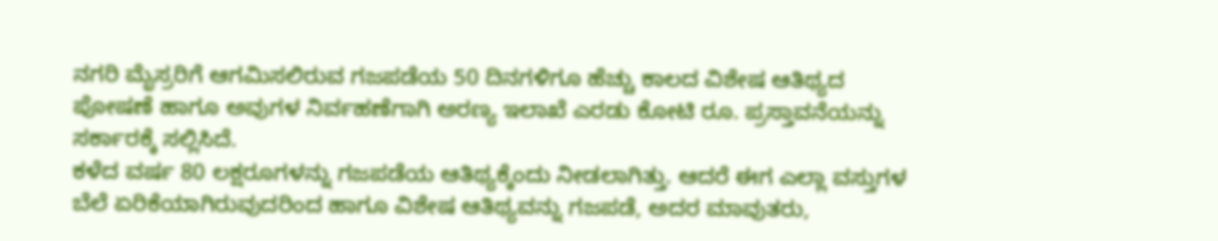ನಗರಿ ಮೈಸ್ರರಿಗೆ ಆಗಮಿಸಲಿರುವ ಗಜಪಡೆಯ 50 ದಿನಗಳಿಗೂ ಹೆಚ್ಚು ಕಾಲದ ವಿಶೇಷ ಆತಿಥ್ಯದ ಪೋಷಣೆ ಹಾಗೂ ಅವುಗಳ ನಿರ್ವಹಣೆಗಾಗಿ ಅರಣ್ಯ ಇಲಾಖೆ ಎರಡು ಕೋಟಿ ರೂ. ಪ್ರಸ್ತಾವನೆಯನ್ನು ಸರ್ಕಾರಕ್ಕೆ ಸಲ್ಲಿಸಿದೆ.
ಕಳೆದ ವರ್ಷ 80 ಲಕ್ಷರೂಗಳನ್ನು ಗಜಪಡೆಯ ಆತಿಥ್ಯಕ್ಕೆಂದು ನೀಡಲಾಗಿತ್ತು. ಆದರೆ ಈಗ ಎಲ್ಲಾ ವಸ್ತುಗಳ ಬೆಲೆ ಏರಿಕೆಯಾಗಿರುವುದರಿಂದ ಹಾಗೂ ವಿಶೇಷ ಆತಿಥ್ಯವನ್ನು ಗಜಪಡೆ, ಅದರ ಮಾವುತರು,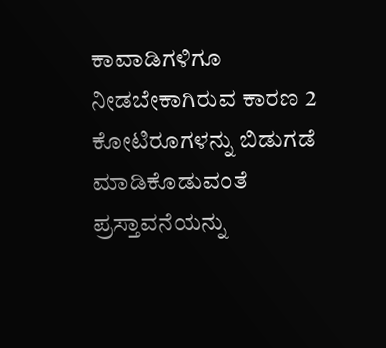ಕಾವಾಡಿಗಳಿಗೂ ನೀಡಬೇಕಾಗಿರುವ ಕಾರಣ 2 ಕೋಟಿರೂಗಳನ್ನು ಬಿಡುಗಡೆ ಮಾಡಿಕೊಡುವಂತೆ ಪ್ರಸ್ತಾವನೆಯನ್ನು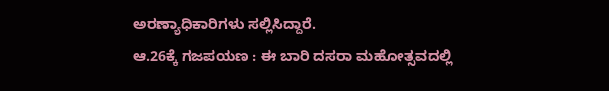ಅರಣ್ಯಾಧಿಕಾರಿಗಳು ಸಲ್ಲಿಸಿದ್ದಾರೆ.
ಆ.26ಕ್ಕೆ ಗಜಪಯಣ : ಈ ಬಾರಿ ದಸರಾ ಮಹೋತ್ಸವದಲ್ಲಿ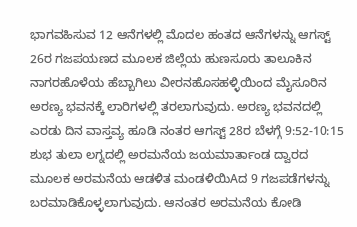ಭಾಗವಹಿಸುವ 12 ಆನೆಗಳಲ್ಲಿ ಮೊದಲ ಹಂತದ ಆನೆಗಳನ್ನು ಆಗಸ್ಟ್ 26ರ ಗಜಪಯಣದ ಮೂಲಕ ಜಿಲ್ಲೆಯ ಹುಣಸೂರು ತಾಲೂಕಿನ ನಾಗರಹೊಳೆಯ ಹೆಬ್ಬಾಗಿಲು ವೀರನಹೊಸಹಳ್ಳಿಯಿಂದ ಮೈಸೂರಿನ ಅರಣ್ಯ ಭವನಕ್ಕೆ ಲಾರಿಗಳಲ್ಲಿ ತರಲಾಗುವುದು. ಅರಣ್ಯ ಭವನದಲ್ಲಿ ಎರಡು ದಿನ ವಾಸ್ತವ್ಯ ಹೂಡಿ ನಂತರ ಆಗಸ್ಟ್ 28ರ ಬೆಳಗ್ಗೆ 9:52-10:15 ಶುಭ ತುಲಾ ಲಗ್ನದಲ್ಲಿ ಅರಮನೆಯ ಜಯಮಾರ್ತಾಂಡ ದ್ವಾರದ ಮೂಲಕ ಅರಮನೆಯ ಆಡಳಿತ ಮಂಡಳಿಯಿAದ 9 ಗಜಪಡೆಗಳನ್ನು ಬರಮಾಡಿಕೊಳ್ಳಲಾಗುವುದು. ಆನಂತರ ಅರಮನೆಯ ಕೋಡಿ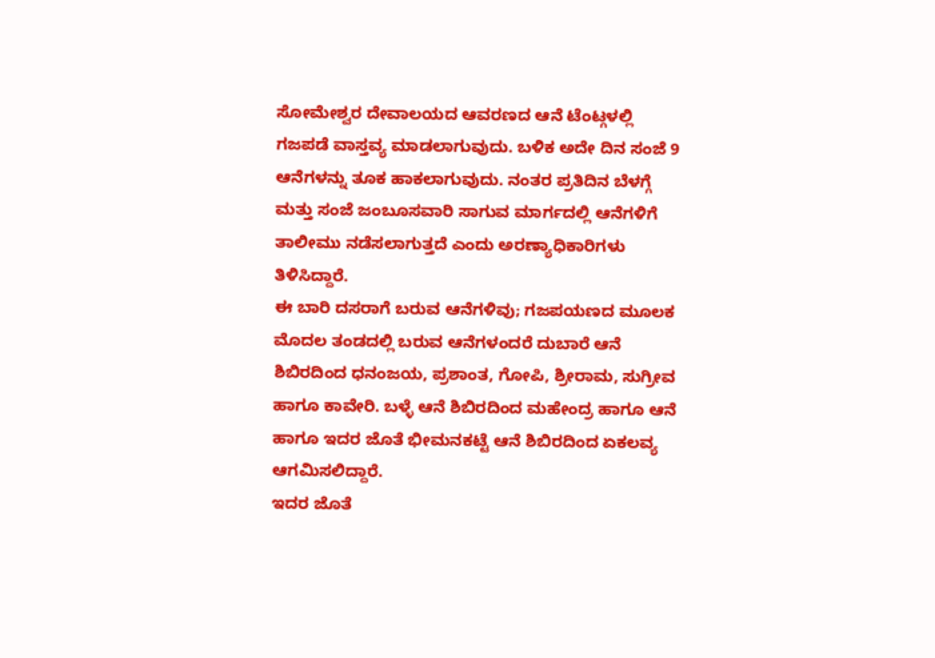ಸೋಮೇಶ್ವರ ದೇವಾಲಯದ ಆವರಣದ ಆನೆ ಟೆಂಟ್ಗಳಲ್ಲಿ ಗಜಪಡೆ ವಾಸ್ತವ್ಯ ಮಾಡಲಾಗುವುದು. ಬಳಿಕ ಅದೇ ದಿನ ಸಂಜೆ 9 ಆನೆಗಳನ್ನು ತೂಕ ಹಾಕಲಾಗುವುದು. ನಂತರ ಪ್ರತಿದಿನ ಬೆಳಗ್ಗೆ ಮತ್ತು ಸಂಜೆ ಜಂಬೂಸವಾರಿ ಸಾಗುವ ಮಾರ್ಗದಲ್ಲಿ ಆನೆಗಳಿಗೆ ತಾಲೀಮು ನಡೆಸಲಾಗುತ್ತದೆ ಎಂದು ಅರಣ್ಯಾಧಿಕಾರಿಗಳು ತಿಳಿಸಿದ್ದಾರೆ.
ಈ ಬಾರಿ ದಸರಾಗೆ ಬರುವ ಆನೆಗಳಿವು; ಗಜಪಯಣದ ಮೂಲಕ ಮೊದಲ ತಂಡದಲ್ಲಿ ಬರುವ ಆನೆಗಳಂದರೆ ದುಬಾರೆ ಆನೆ ಶಿಬಿರದಿಂದ ಧನಂಜಯ, ಪ್ರಶಾಂತ, ಗೋಪಿ, ಶ್ರೀರಾಮ, ಸುಗ್ರೀವ ಹಾಗೂ ಕಾವೇರಿ. ಬಳ್ಳೆ ಆನೆ ಶಿಬಿರದಿಂದ ಮಹೇಂದ್ರ ಹಾಗೂ ಆನೆ ಹಾಗೂ ಇದರ ಜೊತೆ ಭೀಮನಕಟ್ಟೆ ಆನೆ ಶಿಬಿರದಿಂದ ಏಕಲವ್ಯ ಆಗಮಿಸಲಿದ್ದಾರೆ.
ಇದರ ಜೊತೆ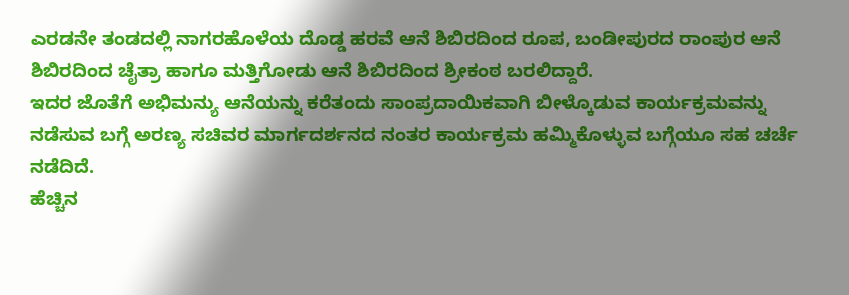ಎರಡನೇ ತಂಡದಲ್ಲಿ ನಾಗರಹೊಳೆಯ ದೊಡ್ಡ ಹರವೆ ಆನೆ ಶಿಬಿರದಿಂದ ರೂಪ, ಬಂಡೀಪುರದ ರಾಂಪುರ ಆನೆ ಶಿಬಿರದಿಂದ ಚೈತ್ರಾ ಹಾಗೂ ಮತ್ತಿಗೋಡು ಆನೆ ಶಿಬಿರದಿಂದ ಶ್ರೀಕಂಠ ಬರಲಿದ್ದಾರೆ.
ಇದರ ಜೊತೆಗೆ ಅಭಿಮನ್ಯು ಆನೆಯನ್ನು ಕರೆತಂದು ಸಾಂಪ್ರದಾಯಿಕವಾಗಿ ಬೀಳ್ಕೊಡುವ ಕಾರ್ಯಕ್ರಮವನ್ನು ನಡೆಸುವ ಬಗ್ಗೆ ಅರಣ್ಯ ಸಚಿವರ ಮಾರ್ಗದರ್ಶನದ ನಂತರ ಕಾರ್ಯಕ್ರಮ ಹಮ್ಮಿಕೊಳ್ಳುವ ಬಗ್ಗೆಯೂ ಸಹ ಚರ್ಚೆ ನಡೆದಿದೆ.
ಹೆಚ್ಚಿನ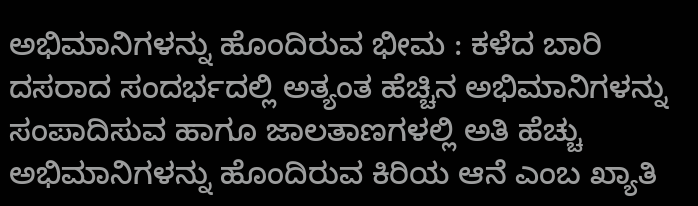ಅಭಿಮಾನಿಗಳನ್ನು ಹೊಂದಿರುವ ಭೀಮ : ಕಳೆದ ಬಾರಿ ದಸರಾದ ಸಂದರ್ಭದಲ್ಲಿ ಅತ್ಯಂತ ಹೆಚ್ಚಿನ ಅಭಿಮಾನಿಗಳನ್ನು ಸಂಪಾದಿಸುವ ಹಾಗೂ ಜಾಲತಾಣಗಳಲ್ಲಿ ಅತಿ ಹೆಚ್ಚು ಅಭಿಮಾನಿಗಳನ್ನು ಹೊಂದಿರುವ ಕಿರಿಯ ಆನೆ ಎಂಬ ಖ್ಯಾತಿ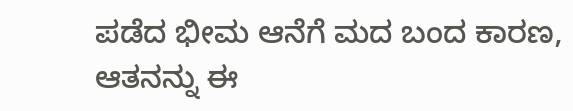ಪಡೆದ ಭೀಮ ಆನೆಗೆ ಮದ ಬಂದ ಕಾರಣ, ಆತನನ್ನು ಈ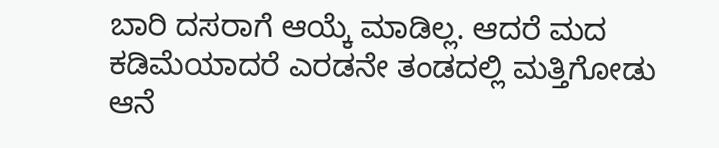ಬಾರಿ ದಸರಾಗೆ ಆಯ್ಕೆ ಮಾಡಿಲ್ಲ. ಆದರೆ ಮದ ಕಡಿಮೆಯಾದರೆ ಎರಡನೇ ತಂಡದಲ್ಲಿ ಮತ್ತಿಗೋಡು ಆನೆ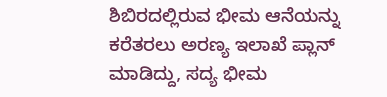ಶಿಬಿರದಲ್ಲಿರುವ ಭೀಮ ಆನೆಯನ್ನು ಕರೆತರಲು ಅರಣ್ಯ ಇಲಾಖೆ ಪ್ಲಾನ್ ಮಾಡಿದ್ದು, ಸದ್ಯ ಭೀಮ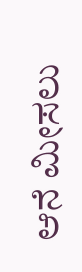ಆನೆ ಮೀಸಲು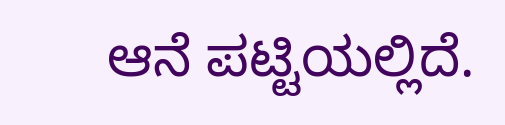ಆನೆ ಪಟ್ಟಿಯಲ್ಲಿದೆ.